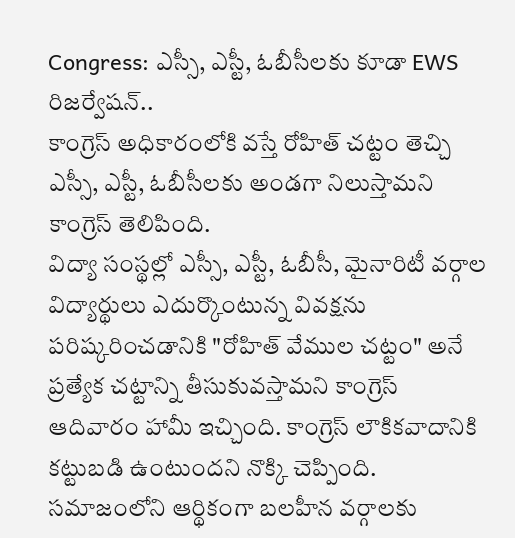Congress: ఎస్సీ, ఎస్టీ, ఓబీసీలకు కూడా EWS రిజర్వేషన్..
కాంగ్రెస్ అధికారంలోకి వస్తే రోహిత్ చట్టం తెచ్చి ఎస్సీ, ఎస్టీ, ఓబీసీలకు అండగా నిలుస్తామని కాంగ్రెస్ తెలిపింది.
విద్యా సంస్థల్లో ఎస్సీ, ఎస్టీ, ఓబీసీ, మైనారిటీ వర్గాల విద్యార్థులు ఎదుర్కొంటున్న వివక్షను పరిష్కరించడానికి "రోహిత్ వేముల చట్టం" అనే ప్రత్యేక చట్టాన్ని తీసుకువస్తామని కాంగ్రెస్ ఆదివారం హామీ ఇచ్చింది. కాంగ్రెస్ లౌకికవాదానికి కట్టుబడి ఉంటుందని నొక్కి చెప్పింది. సమాజంలోని ఆర్థికంగా బలహీన వర్గాలకు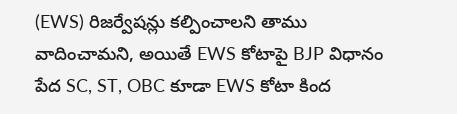(EWS) రిజర్వేషన్లు కల్పించాలని తాము వాదించామని, అయితే EWS కోటాపై BJP విధానం పేద SC, ST, OBC కూడా EWS కోటా కింద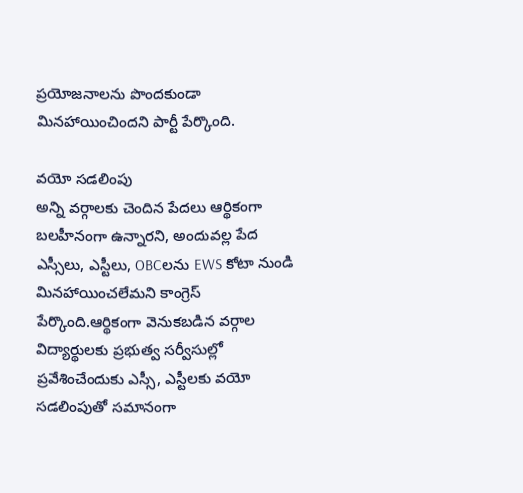ప్రయోజనాలను పొందకుండా మినహాయించిందని పార్టీ పేర్కొంది.

వయో సడలింపు
అన్ని వర్గాలకు చెందిన పేదలు ఆర్థికంగా బలహీనంగా ఉన్నారని, అందువల్ల పేద ఎస్సీలు, ఎస్టీలు, OBCలను EWS కోటా నుండి మినహాయించలేమని కాంగ్రెస్ పేర్కొంది.ఆర్థికంగా వెనుకబడిన వర్గాల విద్యార్థులకు ప్రభుత్వ సర్వీసుల్లో ప్రవేశించేందుకు ఎస్సీ, ఎస్టీలకు వయో సడలింపుతో సమానంగా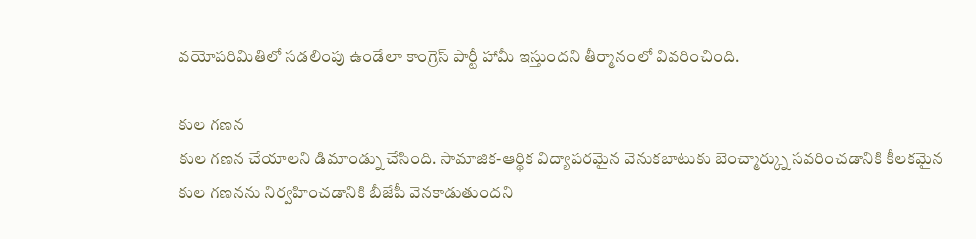వయోపరిమితిలో సడలింపు ఉండేలా కాంగ్రెస్ పార్టీ హామీ ఇస్తుందని తీర్మానంలో వివరించింది.

కుల గణన
కుల గణన చేయాలని డిమాండ్ను చేసింది. సామాజిక-ఆర్థిక విద్యాపరమైన వెనుకబాటుకు బెంచ్మార్క్ను సవరించడానికి కీలకమైన కుల గణనను నిర్వహించడానికి బీజేపీ వెనకాడుతుందని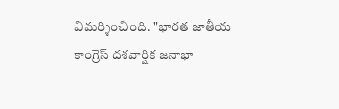విమర్శించింది. "భారత జాతీయ కాంగ్రెస్ దశవార్షిక జనాభా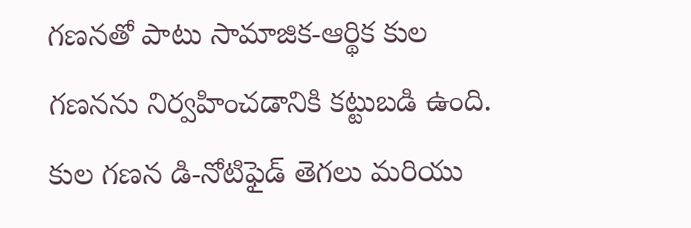గణనతో పాటు సామాజిక-ఆర్థిక కుల గణనను నిర్వహించడానికి కట్టుబడి ఉంది. కుల గణన డి-నోటిఫైడ్ తెగలు మరియు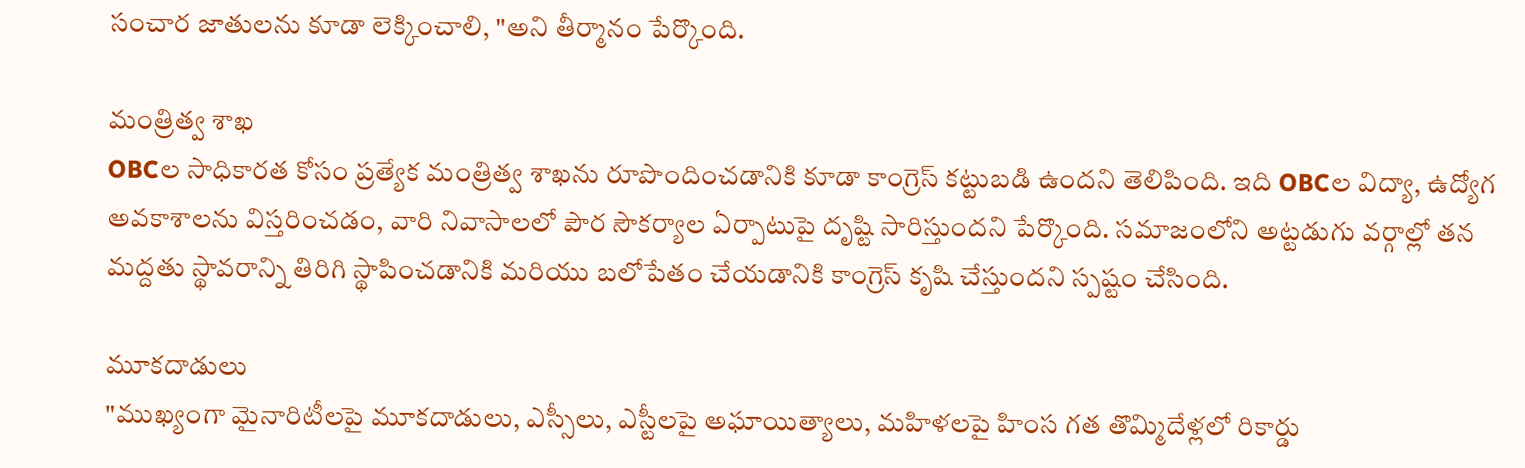సంచార జాతులను కూడా లెక్కించాలి, "అని తీర్మానం పేర్కొంది.

మంత్రిత్వ శాఖ
OBCల సాధికారత కోసం ప్రత్యేక మంత్రిత్వ శాఖను రూపొందించడానికి కూడా కాంగ్రెస్ కట్టుబడి ఉందని తెలిపింది. ఇది OBCల విద్యా, ఉద్యోగ అవకాశాలను విస్తరించడం, వారి నివాసాలలో పౌర సౌకర్యాల ఏర్పాటుపై దృష్టి సారిస్తుందని పేర్కొంది. సమాజంలోని అట్టడుగు వర్గాల్లో తన మద్దతు స్థావరాన్ని తిరిగి స్థాపించడానికి మరియు బలోపేతం చేయడానికి కాంగ్రెస్ కృషి చేస్తుందని స్పష్టం చేసింది.

మూకదాడులు
"ముఖ్యంగా మైనారిటీలపై మూకదాడులు, ఎస్సీలు, ఎస్టీలపై అఘాయిత్యాలు, మహిళలపై హింస గత తొమ్మిదేళ్లలో రికార్డు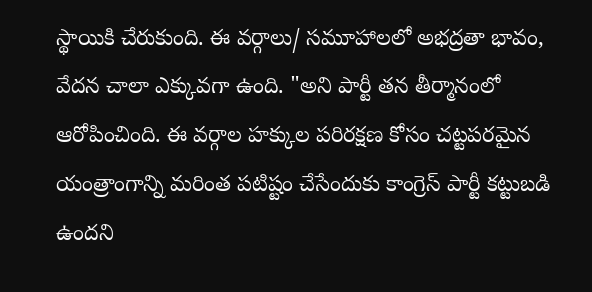స్థాయికి చేరుకుంది. ఈ వర్గాలు/ సమూహాలలో అభద్రతా భావం, వేదన చాలా ఎక్కువగా ఉంది. "అని పార్టీ తన తీర్మానంలో ఆరోపించింది. ఈ వర్గాల హక్కుల పరిరక్షణ కోసం చట్టపరమైన యంత్రాంగాన్ని మరింత పటిష్టం చేసేందుకు కాంగ్రెస్ పార్టీ కట్టుబడి ఉందని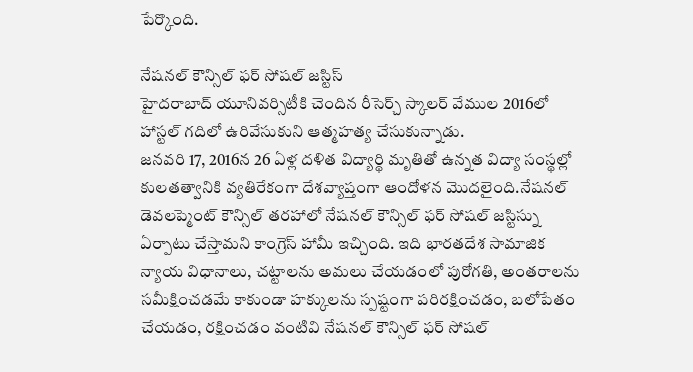పేర్కొంది.

నేషనల్ కౌన్సిల్ ఫర్ సోషల్ జస్టిస్
హైదరాబాద్ యూనివర్సిటీకి చెందిన రీసెర్చ్ స్కాలర్ వేముల 2016లో హాస్టల్ గదిలో ఉరివేసుకుని ఆత్మహత్య చేసుకున్నాడు.
జనవరి 17, 2016న 26 ఏళ్ల దళిత విద్యార్థి మృతితో ఉన్నత విద్యా సంస్థల్లో కులతత్వానికి వ్యతిరేకంగా దేశవ్యాప్తంగా ఆందోళన మొదలైంది.నేషనల్ డెవలప్మెంట్ కౌన్సిల్ తరహాలో నేషనల్ కౌన్సిల్ ఫర్ సోషల్ జస్టిస్ను ఏర్పాటు చేస్తామని కాంగ్రెస్ హామీ ఇచ్చింది. ఇది భారతదేశ సామాజిక న్యాయ విధానాలు, చట్టాలను అమలు చేయడంలో పురోగతి, అంతరాలను సమీక్షించడమే కాకుండా హక్కులను స్పష్టంగా పరిరక్షించడం, బలోపేతం చేయడం, రక్షించడం వంటివి నేషనల్ కౌన్సిల్ ఫర్ సోషల్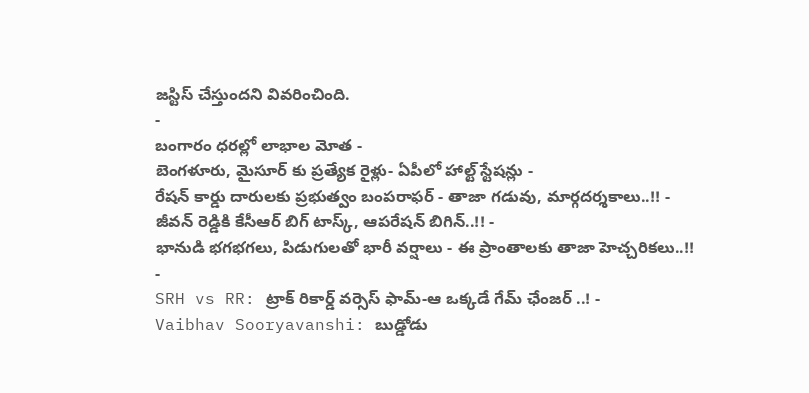జస్టిస్ చేస్తుందని వివరించింది.
-
బంగారం ధరల్లో లాభాల మోత -
బెంగళూరు, మైసూర్ కు ప్రత్యేక రైళ్లు- ఏపీలో హాల్ట్ స్టేషన్లు -
రేషన్ కార్డు దారులకు ప్రభుత్వం బంపరాఫర్ - తాజా గడువు, మార్గదర్శకాలు..!! -
జీవన్ రెడ్డికి కేసీఆర్ బిగ్ టాస్క్, ఆపరేషన్ బిగిన్..!! -
భానుడి భగభగలు, పిడుగులతో భారీ వర్షాలు - ఈ ప్రాంతాలకు తాజా హెచ్చరికలు..!! -
SRH vs RR: ట్రాక్ రికార్డ్ వర్సెస్ ఫామ్-ఆ ఒక్కడే గేమ్ ఛేంజర్ ..! -
Vaibhav Sooryavanshi: బుడ్డోడు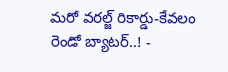మరో వరల్జ్ రికార్డు-కేవలం రెండో బ్యాటర్..! -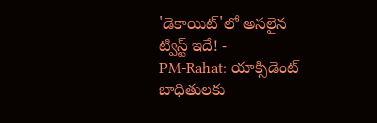'డెకాయిట్'లో అసలైన ట్విస్ట్ ఇదే! -
PM-Rahat: యాక్సిడెంట్ బాధితులకు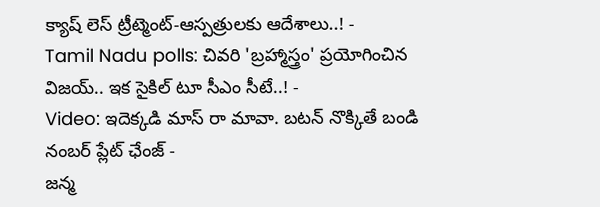క్యాష్ లెస్ ట్రీట్మెంట్-ఆస్పత్రులకు ఆదేశాలు..! -
Tamil Nadu polls: చివరి 'బ్రహ్మాస్త్రం' ప్రయోగించిన విజయ్.. ఇక సైకిల్ టూ సీఎం సీటే..! -
Video: ఇదెక్కడి మాస్ రా మావా. బటన్ నొక్కితే బండి నంబర్ ప్లేట్ ఛేంజ్ -
జన్మ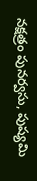నక్షత్రం పునర్వసు, పుష్యమి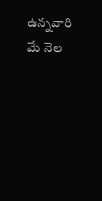ఉన్నవారి మే నెల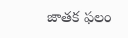జాతక ఫలం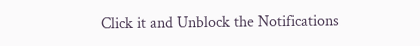Click it and Unblock the Notifications